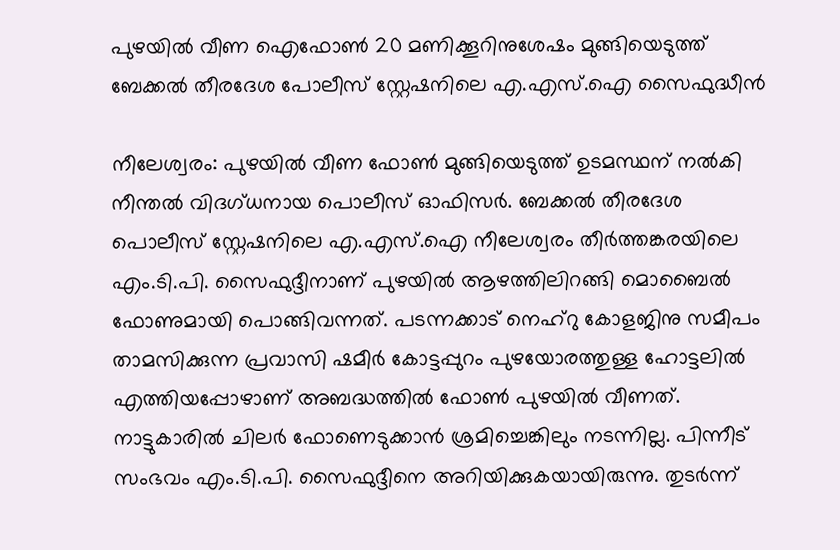പുഴയിൽ വീണ ഐഫോൺ 20 മണിക്കൂറിനുശേഷം മുങ്ങിയെടുത്ത് ബേക്കൽ തീരദേശ പോലീസ് സ്റ്റേഷനിലെ എ.എസ്.ഐ സൈഫുദ്ധീൻ

നീലേശ്വരം: പുഴയിൽ വീണ ഫോൺ മുങ്ങിയെടുത്ത് ഉടമസ്ഥന് നൽകി നീന്തൽ വിദഗ്ധനായ പൊലീസ് ഓഫിസർ. ബേക്കൽ തീരദേശ പൊലീസ് സ്റ്റേഷനിലെ എ.എസ്.ഐ നീലേശ്വരം തീർത്തങ്കരയിലെ എം.ടി.പി. സൈഫുദ്ദീനാണ് പുഴയിൽ ആഴത്തിലിറങ്ങി മൊബൈൽ ഫോണുമായി പൊങ്ങിവന്നത്. പടന്നക്കാട് നെഹ്റു കോളജിനു സമീപം താമസിക്കുന്ന പ്രവാസി ഷമീർ കോട്ടപ്പുറം പുഴയോരത്തുള്ള ഹോട്ടലിൽ എത്തിയപ്പോഴാണ് അബദ്ധത്തിൽ ഫോൺ പുഴയിൽ വീണത്. നാട്ടുകാരിൽ ചിലർ ഫോണെടുക്കാൻ ശ്രമിച്ചെങ്കിലും നടന്നില്ല. പിന്നീട് സംഭവം എം.ടി.പി. സൈഫുദ്ദീനെ അറിയിക്കുകയായിരുന്നു. തുടർന്ന്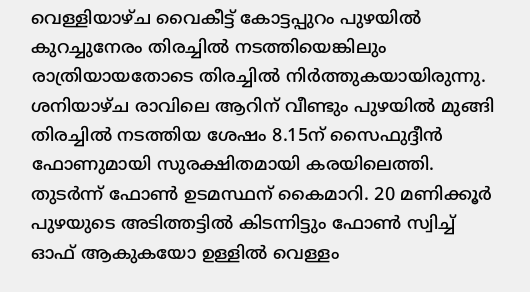വെള്ളിയാഴ്ച വൈകീട്ട് കോട്ടപ്പുറം പുഴയിൽ കുറച്ചുനേരം തിരച്ചിൽ നടത്തിയെങ്കിലും രാത്രിയായതോടെ തിരച്ചിൽ നിർത്തുകയായിരുന്നു. ശനിയാഴ്ച രാവിലെ ആറിന് വീണ്ടും പുഴയിൽ മുങ്ങി തിരച്ചിൽ നടത്തിയ ശേഷം 8.15ന് സൈഫുദ്ദീൻ ഫോണുമായി സുരക്ഷിതമായി കരയിലെത്തി. തുടർന്ന് ഫോൺ ഉടമസ്ഥന് കൈമാറി. 20 മണിക്കൂർ പുഴയുടെ അടിത്തട്ടിൽ കിടന്നിട്ടും ഫോൺ സ്വിച്ച് ഓഫ് ആകുകയോ ഉള്ളിൽ വെള്ളം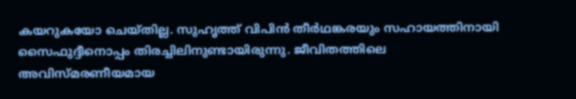കയറുകയോ ചെയ്തില്ല. സുഹൃത്ത് വിപിൻ തീർഥങ്കരയും സഹായത്തിനായി സൈഫുദ്ദീനൊപ്പം തിരച്ചിലിനുണ്ടായിരുന്നു. ജീവിതത്തിലെ അവിസ്മരണീയമായ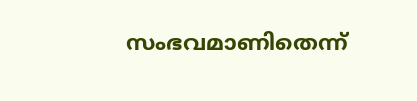സംഭവമാണിതെന്ന്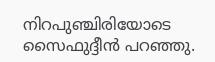നിറപുഞ്ചിരിയോടെ സൈഫുദ്ദീൻ പറഞ്ഞു.